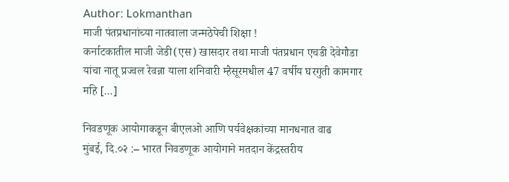Author: Lokmanthan
माजी पंतप्रधानांच्या नातवाला जन्मठेपेची शिक्षा !
कर्नाटकातील माजी जेडी(एस) खासदार तथा माजी पंतप्रधान एचडी देवेगौडा यांचा नातू प्रज्वल रेवन्ना याला शनिवारी म्हैसूरमधील 47 वर्षीय घरगुती कामगार महि [...]

निवडणूक आयोगाकडून बीएलओ आणि पर्यवेक्षकांच्या मानधनात वाढ
मुंबई, दि.०२ :– भारत निवडणूक आयोगाने मतदान केंद्रस्तरीय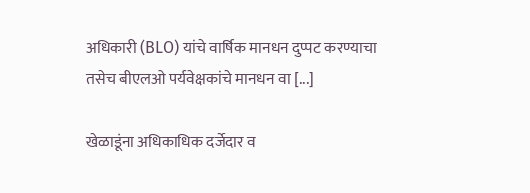अधिकारी (BLO) यांचे वार्षिक मानधन दुप्पट करण्याचा तसेच बीएलओ पर्यवेक्षकांचे मानधन वा [...]

खेळाडूंना अधिकाधिक दर्जेदार व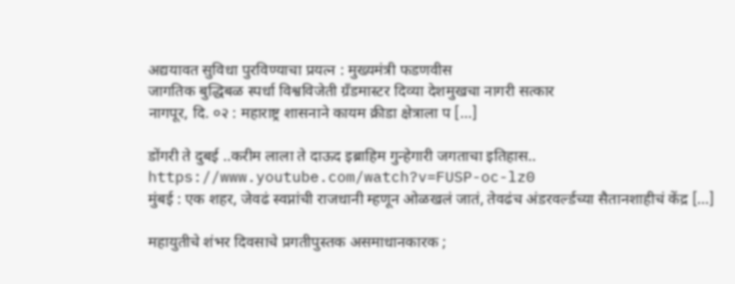अद्ययावत सुविधा पुरविण्याचा प्रयत्न : मुख्यमंत्री फडणवीस
जागतिक बुद्धिबळ स्पर्धा विश्वविजेती ग्रँडमास्टर दिव्या देशमुखचा नागरी सत्कार
नागपूर, दि. ०२ : महाराष्ट्र शासनाने कायम क्रीडा क्षेत्राला प [...]

डोंगरी ते दुबई ..करीम लाला ते दाऊद इब्राहिम गुन्हेगारी जगताचा इतिहास..
https://www.youtube.com/watch?v=FUSP-oc-lz0
मुंबई : एक शहर, जेवढं स्वप्नांची राजधानी म्हणून ओळखलं जातं, तेवढंच अंडरवर्ल्डच्या सैतानशाहीचं केंद्र [...]

महायुतीचे शंभर दिवसाचे प्रगतीपुस्तक असमाधानकारक ;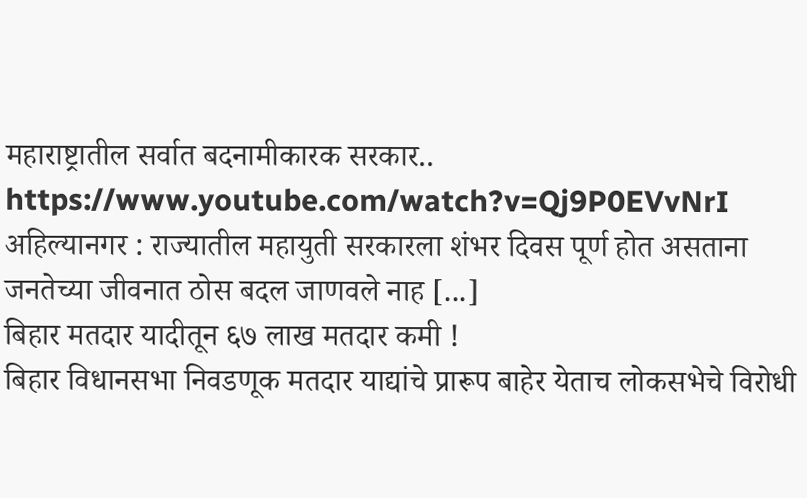महाराष्ट्रातील सर्वात बदनामीकारक सरकार..
https://www.youtube.com/watch?v=Qj9P0EVvNrI
अहिल्यानगर : राज्यातील महायुती सरकारला शंभर दिवस पूर्ण होत असताना जनतेच्या जीवनात ठोस बदल जाणवले नाह [...]
बिहार मतदार यादीतून ६७ लाख मतदार कमी !
बिहार विधानसभा निवडणूक मतदार याद्यांचे प्रारूप बाहेर येताच लोकसभेचे विरोधी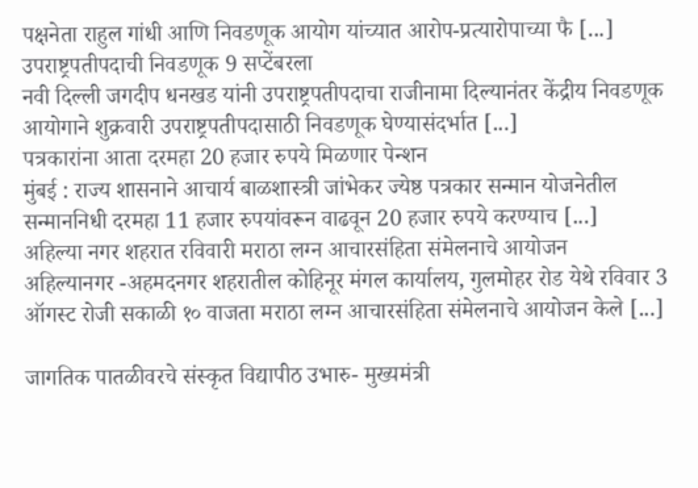पक्षनेता राहुल गांधी आणि निवडणूक आयोग यांच्यात आरोप-प्रत्यारोपाच्या फै [...]
उपराष्ट्रपतीपदाची निवडणूक 9 सप्टेंबरला
नवी दिल्ली जगदीप धनखड यांनी उपराष्ट्रपतीपदाचा राजीनामा दिल्यानंतर केंद्रीय निवडणूक आयोगाने शुक्रवारी उपराष्ट्रपतीपदासाठी निवडणूक घेण्यासंदर्भात [...]
पत्रकारांना आता दरमहा 20 हजार रुपये मिळणार पेन्शन
मुंबई : राज्य शासनाने आचार्य बाळशास्त्री जांभेकर ज्येष्ठ पत्रकार सन्मान योजनेतील सन्माननिधी दरमहा 11 हजार रुपयांवरून वाढवून 20 हजार रुपये करण्याच [...]
अहिल्या नगर शहरात रविवारी मराठा लग्न आचारसंहिता संमेलनाचे आयोजन
अहिल्यानगर -अहमदनगर शहरातील कोहिनूर मंगल कार्यालय, गुलमोहर रोड येथे रविवार 3 ऑगस्ट रोजी सकाळी १० वाजता मराठा लग्न आचारसंहिता संमेलनाचे आयोजन केले [...]

जागतिक पातळीवरचे संस्कृत विद्यापीठ उभारु- मुख्यमंत्री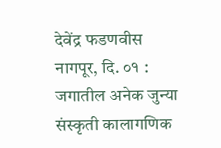देवेंद्र फडणवीस
नागपूर, दि. ०१ : जगातील अनेक जुन्या संस्कृती कालागणिक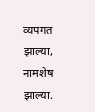व्यपगत झाल्या, नामशेष झाल्या.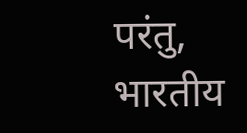परंतु, भारतीय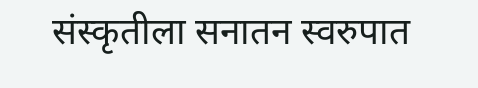संस्कृतीला सनातन स्वरुपात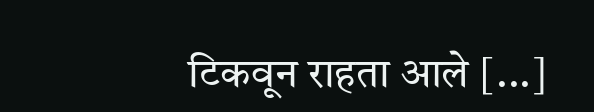टिकवून राहता आले [...]